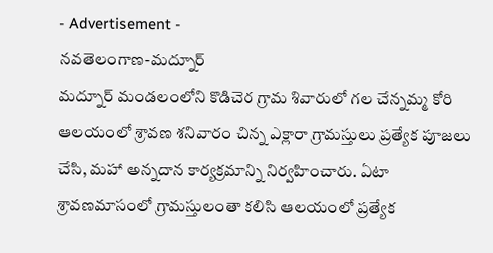- Advertisement -
నవతెలంగాణ-మద్నూర్
మద్నూర్ మండలంలోని కొడిచెర గ్రామ శివారులో గల చేన్నమ్మ కోరి ఆలయంలో శ్రావణ శనివారం చిన్న ఎక్లారా గ్రామస్తులు ప్రత్యేక పూజలు చేసి, మహా అన్నదాన కార్యక్రమాన్ని నిర్వహించారు. ఏటా శ్రావణమాసంలో గ్రామస్తులంతా కలిసి ఆలయంలో ప్రత్యేక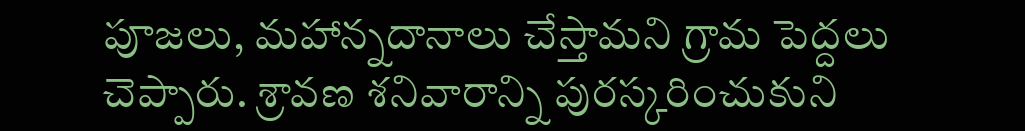పూజలు, మహాన్నదానాలు చేస్తామని గ్రామ పెద్దలు చెప్పారు. శ్రావణ శనివారాన్ని పురస్కరించుకుని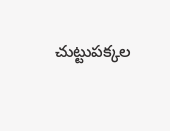చుట్టుపక్కల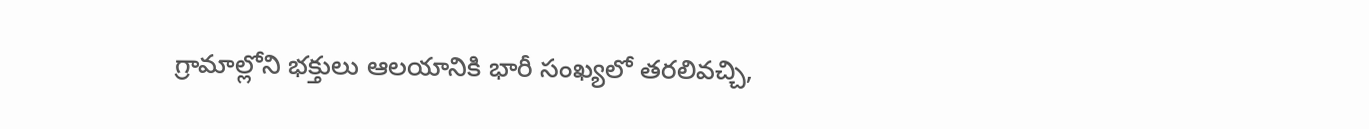గ్రామాల్లోని భక్తులు ఆలయానికి భారీ సంఖ్యలో తరలివచ్చి,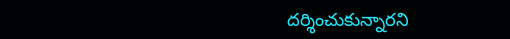దర్శించుకున్నారని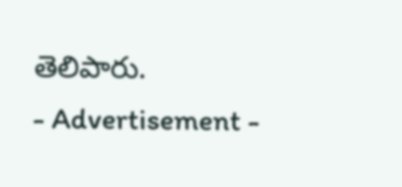తెలిపారు.
- Advertisement -